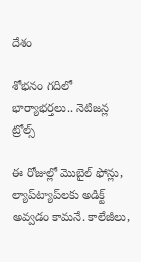దేశం

శోభనం గదిలో భార్యాభర్తలు.. నెటిజన్ల ట్రోల్స్

ఈ రోజుల్లో మొబైల్ ఫోన్లు, ల్యాప్‌‌ట్యాప్‌‌లకు అడిక్ట్ అవ్వడం కామనే. కాలేజీలు,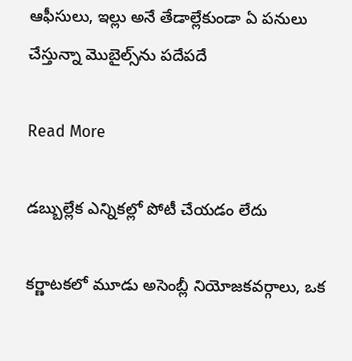ఆఫీసులు, ఇల్లు అనే తేడాల్లేకుండా ఏ పనులు చేస్తున్నా మొబైల్స్‌‌ను పదేపదే

Read More

డబ్బుల్లేక ఎన్నికల్లో పోటీ చేయడం లేదు

కర్ణాటకలో మూడు అసెంబ్లీ నియోజకవర్గాలు, ఒక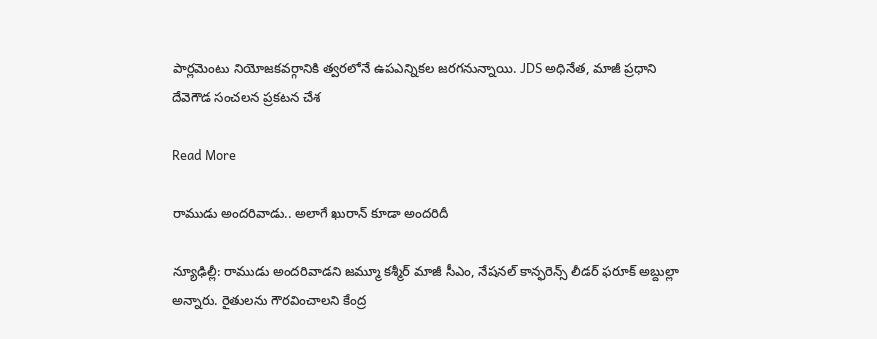పార్లమెంటు నియోజకవర్గానికి త్వరలోనే ఉపఎన్నికల జరగనున్నాయి. JDS అధినేత, మాజీ ప్రధాని దేవెగౌడ సంచలన ప్రకటన చేశ

Read More

రాముడు అందరివాడు.. అలాగే ఖురాన్ కూడా అందరిదీ

న్యూఢిల్లీ: రాముడు అందరివాడని జమ్మూ కశ్మీర్ మాజీ సీఎం, నేషనల్ కాన్ఫరెన్స్ లీడర్ ఫరూక్ అబ్దుల్లా అన్నారు. రైతులను గౌరవించాలని కేంద్ర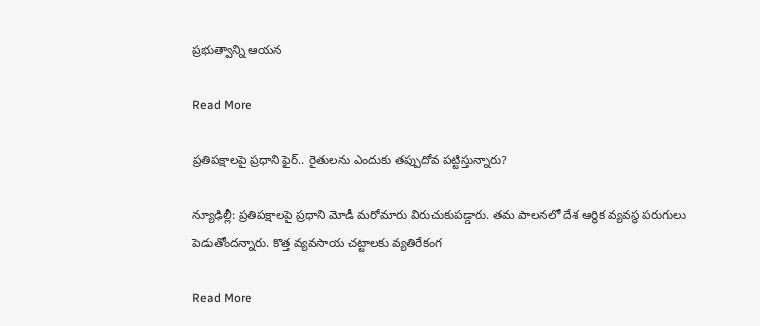ప్రభుత్వాన్ని ఆయన

Read More

ప్రతిపక్షాలపై ప్రధాని ఫైర్.. రైతులను ఎందుకు తప్పుదోవ పట్టిస్తున్నారు?

న్యూఢిల్లీ: ప్రతిపక్షాలపై ప్రధాని మోడీ మరోమారు విరుచుకుపడ్డారు. తమ పాలనలో దేశ ఆర్థిక వ్యవస్థ పరుగులు పెడుతోందన్నారు. కొత్త వ్యవసాయ చట్టాలకు వ్యతిరేకంగ

Read More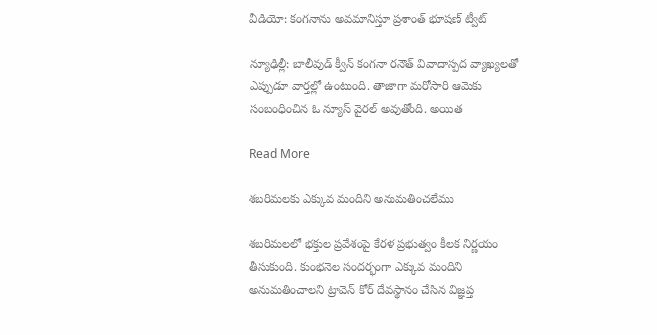వీడియో: కంగనాను అవమానిస్తూ ప్రశాంత్ భూషణ్ ట్వీట్

న్యూఢిల్లీ: బాలీవుడ్ క్వీన్ కంగనా రనౌత్ వివాదాస్పద వ్యాఖ్యలతో ఎప్పుడూ వార్తల్లో ఉంటుంది. తాజాగా మరోసారి ఆమెకు సంబంధించిన ఓ న్యూస్ వైరల్ అవుతోంది. అయిత

Read More

శబరిమలకు ఎక్కువ మందిని అనుమతించలేము

శబరిమలలో భక్తుల ప్రవేశంపై కేరళ ప్రభుత్వం కీలక నిర్ణయం తీసుకుంది. కుంభనెల సందర్భంగా ఎక్కువ మందిని అనుమతించాలని ట్రావెన్‌ కోర్‌ దేవస్థానం చేసిన విజ్ఞప్త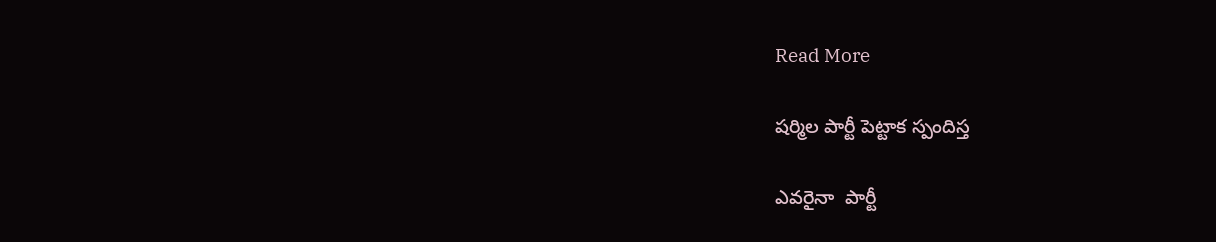Read More

షర్మిల పార్టీ పెట్టాక స్పందిస్త

ఎవరైనా  పార్టీ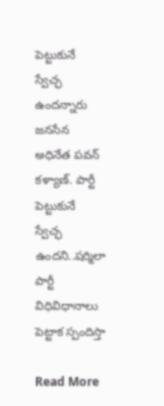పెట్టుకునే స్వేచ్ఛ ఉందన్నారు జనసేన అధినేత పవన్ కళ్యాణ్. పార్టీ పెట్టుకునే స్వేచ్ఛ ఉందని..షర్మిలా పార్టీ విధివిధానాలు పెట్టాక స్పందిస్తా

Read More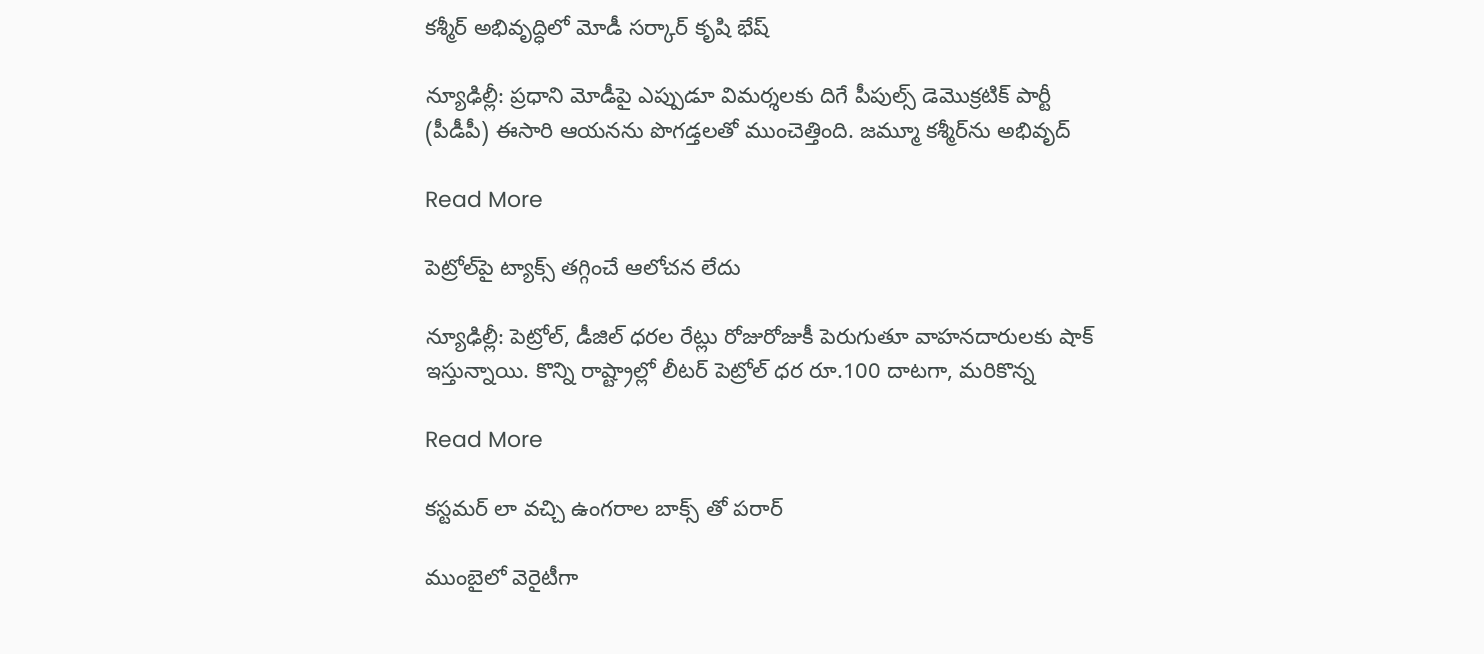కశ్మీర్‌ అభివృద్ధిలో మోడీ సర్కార్ కృషి భేష్

న్యూఢిల్లీ: ప్రధాని మోడీపై ఎప్పుడూ విమర్శలకు దిగే పీపుల్స్ డెమొక్రటిక్ పార్టీ (పీడీపీ) ఈసారి ఆయనను పొగడ్తలతో ముంచెత్తింది. జమ్మూ కశ్మీర్‌‌‌‌ను అభివృద్

Read More

పెట్రోల్‌‌పై ట్యాక్స్ తగ్గించే ఆలోచన లేదు

న్యూఢిల్లీ: పెట్రోల్, డీజిల్ ధరల రేట్లు రోజురోజుకీ పెరుగుతూ వాహనదారులకు షాక్ ఇస్తున్నాయి. కొన్ని రాష్ట్రాల్లో లీటర్ పెట్రోల్ ధర రూ.100 దాటగా, మరికొన్న

Read More

కస్టమర్ లా వచ్చి ఉంగరాల బాక్స్ తో పరార్

ముంబైలో వెరైటీగా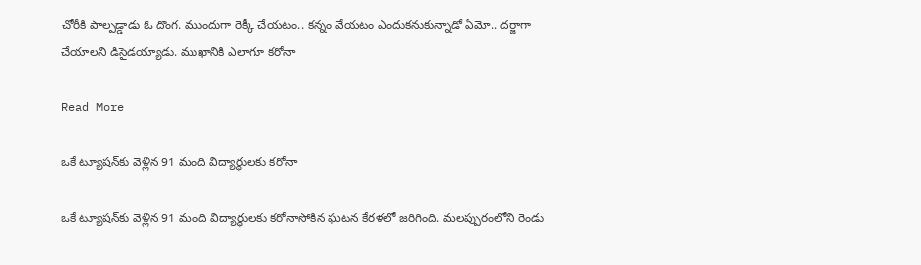చోరీకి పాల్పడ్డాడు ఓ దొంగ. ముందుగా రెక్కీ చేయటం.. కన్నం వేయటం ఎందుకనుకున్నాడో ఏమో.. దర్జాగా చేయాలని డిసైడయ్యాడు. ముఖానికి ఎలాగూ కరోనా

Read More

ఒకే ట్యూషన్‌కు వెళ్లిన 91 మంది విద్యార్థులకు కరోనా

ఒకే ట్యూషన్‌కు వెళ్లిన 91 మంది విద్యార్థులకు కరోనాసోకిన ఘటన కేరళలో జరిగింది. మలప్పురంలోని రెండు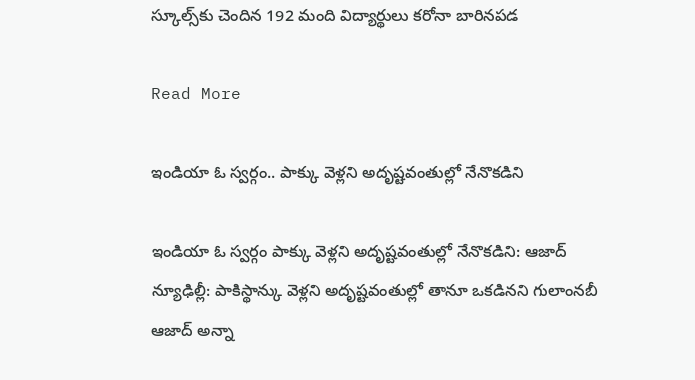స్కూల్స్‌కు చెందిన 192 మంది విద్యార్థులు కరోనా బారినపడ

Read More

ఇండియా ఓ స్వర్గం.. పాక్కు వెళ్లని అదృష్టవంతుల్లో నేనొకడిని

ఇండియా ఓ స్వర్గం పాక్కు వెళ్లని అదృష్టవంతుల్లో నేనొకడిని: ఆజాద్ న్యూఢిల్లీ: పాకిస్థాన్కు వెళ్లని అదృష్టవంతుల్లో తానూ ఒకడినని గులాంనబీ ఆజాద్ అన్నా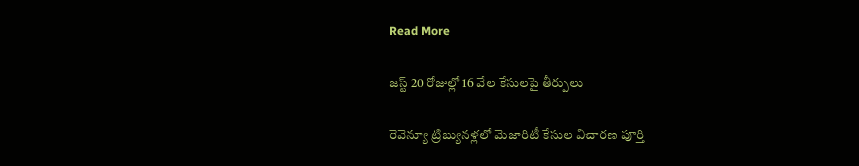Read More

జస్ట్ 20 రోజుల్లో 16 వేల కేసులపై తీర్పులు

రెవెన్యూ ట్రిబ్యునళ్లలో మెజారిటీ కేసుల విచారణ పూర్తి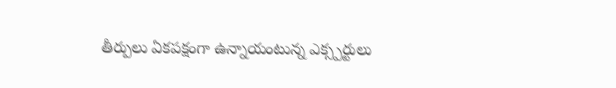తీర్పులు ఏకపక్షంగా ఉన్నాయంటున్న ఎక్స్పర్టులు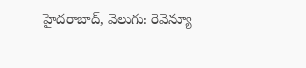హైదరాబాద్, వెలుగు: రెవెన్యూ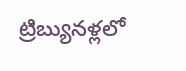ట్రిబ్యునళ్లలో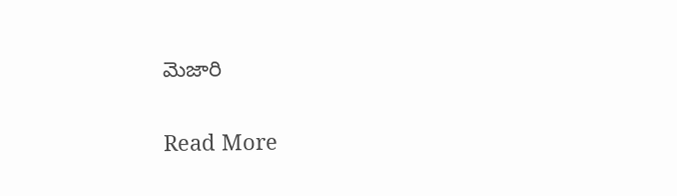మెజారి

Read More